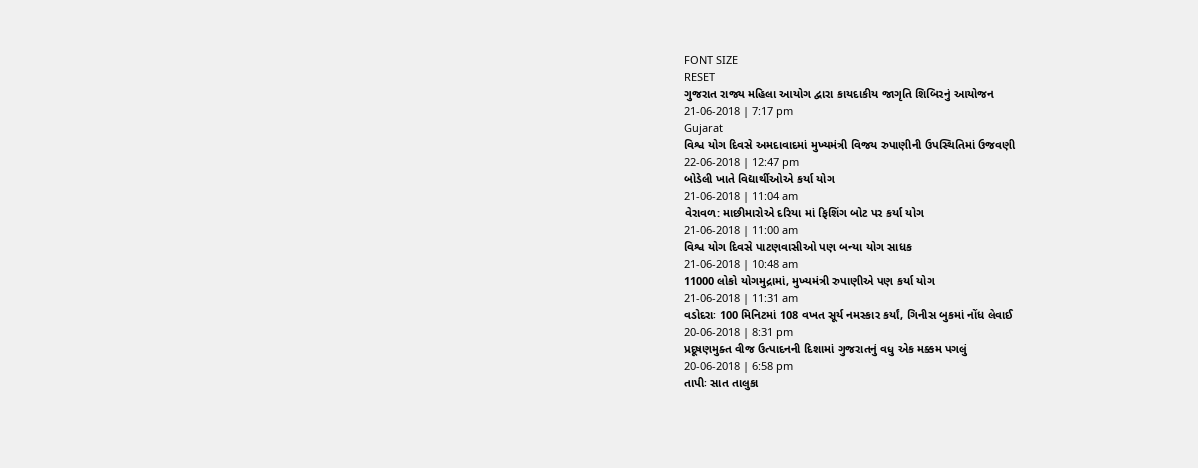FONT SIZE
RESET
ગુજરાત રાજ્ય મહિલા આયોગ દ્વારા કાયદાકીય જાગૃતિ શિબિરનું આયોજન
21-06-2018 | 7:17 pm
Gujarat
વિશ્વ યોગ દિવસે અમદાવાદમાં મુખ્યમંત્રી વિજય રુપાણીની ઉપસ્થિતિમાં ઉજવણી
22-06-2018 | 12:47 pm
બોડેલી ખાતે વિદ્યાર્થીઓએ કર્યા યોગ
21-06-2018 | 11:04 am
વેરાવળ: માછીમારોએ દરિયા માં ફિશિંગ બોટ પર કર્યા યોગ
21-06-2018 | 11:00 am
વિશ્વ યોગ દિવસે પાટણવાસીઓ પણ બન્યા યોગ સાધક
21-06-2018 | 10:48 am
11000 લોકો યોગમુદ્રામાં, મુખ્યમંત્રી રુપાણીએ પણ કર્યા યોગ
21-06-2018 | 11:31 am
વડોદરાઃ 100 મિનિટમાં 108 વખત સૂર્ય નમસ્કાર કર્યાં, ગિનીસ બુકમાં નોંધ લેવાઈ
20-06-2018 | 8:31 pm
પ્રદૂષણમુક્ત વીજ ઉત્પાદનની દિશામાં ગુજરાતનું વધુ એક મક્કમ પગલું
20-06-2018 | 6:58 pm
તાપીઃ સાત તાલુકા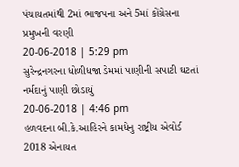પંચાયતમાંથી 2માં ભાજપના અને 5માં કોંગ્રેસના પ્રમુખની વરણી
20-06-2018 | 5:29 pm
સુરેન્દ્રનગરના ધોળીધજા ડેમમાં પાણીની સપાટી ઘટતાં નર્મદાનું પાણી છોડાયું
20-06-2018 | 4:46 pm
હળવદના બી.કે.આહિરને કામધેનુ રાષ્ટ્રીય એવોર્ડ 2018 એનાયત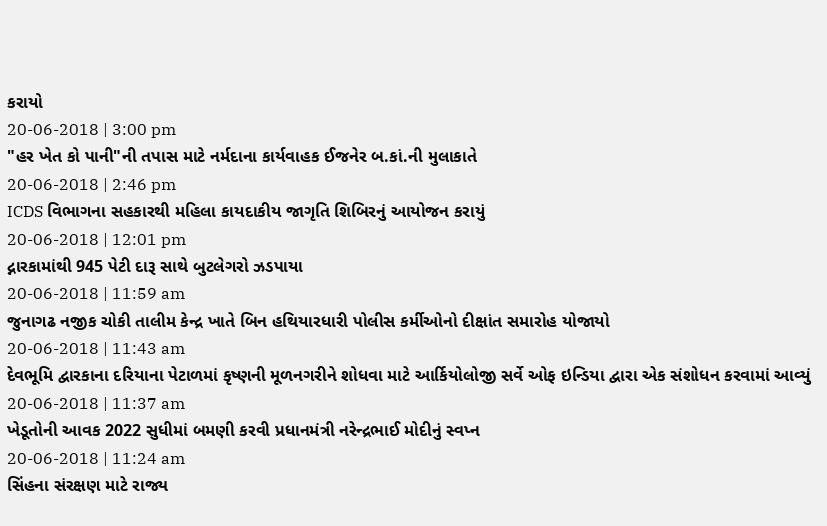કરાયો
20-06-2018 | 3:00 pm
"હર ખેત કો પાની"ની તપાસ માટે નર્મદાના કાર્યવાહક ઈજનેર બ.કાં.ની મુલાકાતે
20-06-2018 | 2:46 pm
ICDS વિભાગના સહકારથી મહિલા કાયદાકીય જાગૃતિ શિબિરનું આયોજન કરાયું
20-06-2018 | 12:01 pm
દ્નારકામાંથી 945 પેટી દારૂ સાથે બુટલેગરો ઝડપાયા
20-06-2018 | 11:59 am
જુનાગઢ નજીક ચોકી તાલીમ કેન્દ્ર ખાતે બિન હથિયારધારી પોલીસ કર્મીઓનો દીક્ષાંત સમારોહ યોજાયો
20-06-2018 | 11:43 am
દેવભૂમિ દ્વારકાના દરિયાના પેટાળમાં કૃષ્ણની મૂળનગરીને શોધવા માટે આર્કિયોલોજી સર્વે ઓફ ઇન્ડિયા દ્વારા એક સંશોધન કરવામાં આવ્યું
20-06-2018 | 11:37 am
ખેડૂતોની આવક 2022 સુધીમાં બમણી કરવી પ્રધાનમંત્રી નરેન્દ્રભાઈ મોદીનું સ્વપ્ન
20-06-2018 | 11:24 am
સિંહના સંરક્ષણ માટે રાજ્ય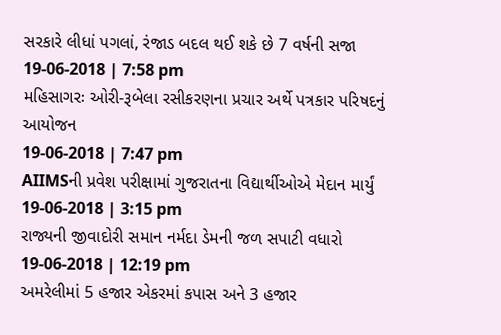સરકારે લીધાં પગલાં, રંજાડ બદલ થઈ શકે છે 7 વર્ષની સજા
19-06-2018 | 7:58 pm
મહિસાગરઃ ઓરી-રૂબેલા રસીકરણના પ્રચાર અર્થે પત્રકાર પરિષદનું આયોજન
19-06-2018 | 7:47 pm
AIIMSની પ્રવેશ પરીક્ષામાં ગુજરાતના વિદ્યાર્થીઓએ મેદાન માર્યું
19-06-2018 | 3:15 pm
રાજ્યની જીવાદોરી સમાન નર્મદા ડેમની જળ સપાટી વધારો
19-06-2018 | 12:19 pm
અમરેલીમાં 5 હજાર એકરમાં કપાસ અને 3 હજાર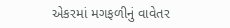એકરમાં મગફળીનું વાવેતર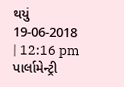થયું
19-06-2018 | 12:16 pm
પાર્લામેન્ટ્રી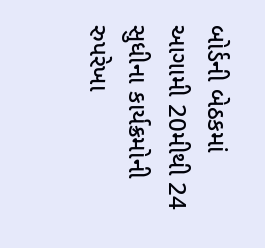બોર્ડની બેઠકમાં આગામી 20મીથી 24 સુધીના કાર્યક્રમોની રુપરેખા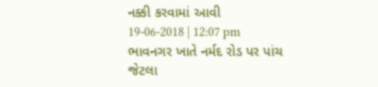નક્કી કરવામાં આવી
19-06-2018 | 12:07 pm
ભાવનગર ખાતે નર્મદ રોડ પર પાંચ જેટલા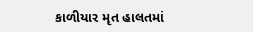કાળીયાર મૃત હાલતમાં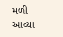મળી આવ્યા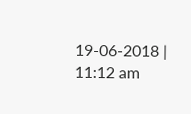19-06-2018 | 11:12 am